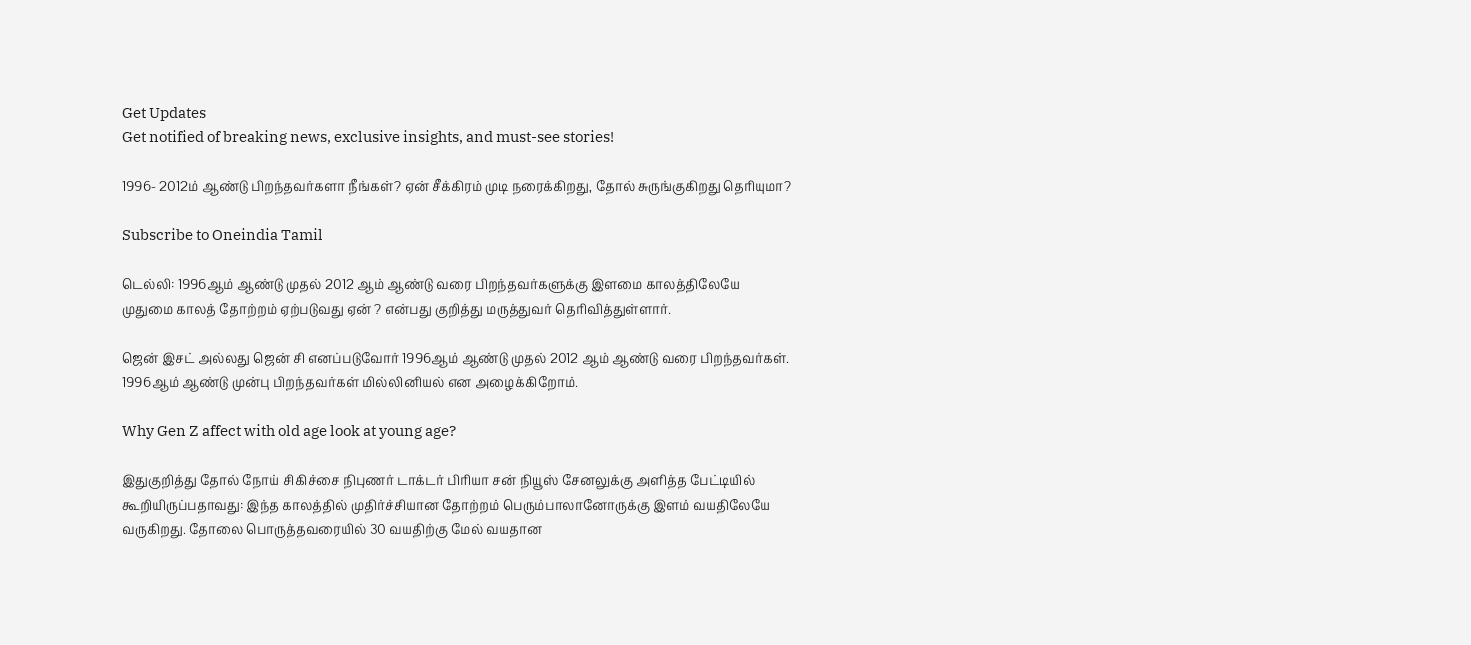Get Updates
Get notified of breaking news, exclusive insights, and must-see stories!

1996- 2012ம் ஆண்டு பிறந்தவர்களா நீங்கள்? ஏன் சீக்கிரம் முடி நரைக்கிறது, தோல் சுருங்குகிறது தெரியுமா?

Subscribe to Oneindia Tamil

டெல்லி: 1996ஆம் ஆண்டு முதல் 2012 ஆம் ஆண்டு வரை பிறந்தவர்களுக்கு இளமை காலத்திலேயே முதுமை காலத் தோற்றம் ஏற்படுவது ஏன் ? என்பது குறித்து மருத்துவர் தெரிவித்துள்ளார்.

ஜென் இசட் அல்லது ஜென் சி எனப்படுவோர் 1996ஆம் ஆண்டு முதல் 2012 ஆம் ஆண்டு வரை பிறந்தவர்கள். 1996ஆம் ஆண்டு முன்பு பிறந்தவர்கள் மில்லினியல் என அழைக்கிறோம்.

Why Gen Z affect with old age look at young age?

இதுகுறித்து தோல் நோய் சிகிச்சை நிபுணர் டாக்டர் பிரியா சன் நியூஸ் சேனலுக்கு அளித்த பேட்டியில் கூறியிருப்பதாவது: இந்த காலத்தில் முதிர்ச்சியான தோற்றம் பெரும்பாலானோருக்கு இளம் வயதிலேயே வருகிறது. தோலை பொருத்தவரையில் 30 வயதிற்கு மேல் வயதான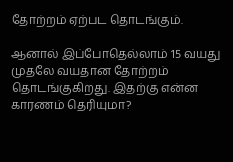தோற்றம் ஏற்பட தொடங்கும்.

ஆனால் இப்போதெல்லாம் 15 வயது முதலே வயதான தோற்றம் தொடங்குகிறது. இதற்கு என்ன காரணம் தெரியுமா?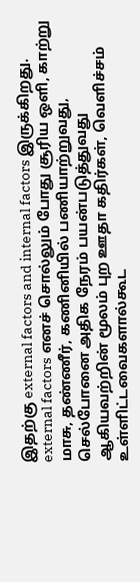இதற்கு external factors and internal factors இருக்கிறது. external factors எனச் சொல்லும் போது சூரிய ஒளி, காற்று மாசு, தண்ணீர், கணினியில் பணியாற்றுவது, செல்போனை அதிக நேரம் பயன்படுத்துவது ஆகியவற்றின் மூலம் புற ஊதா கதிர்கள், வெளிச்சம் உள்ளிட்டவைகளால்கூட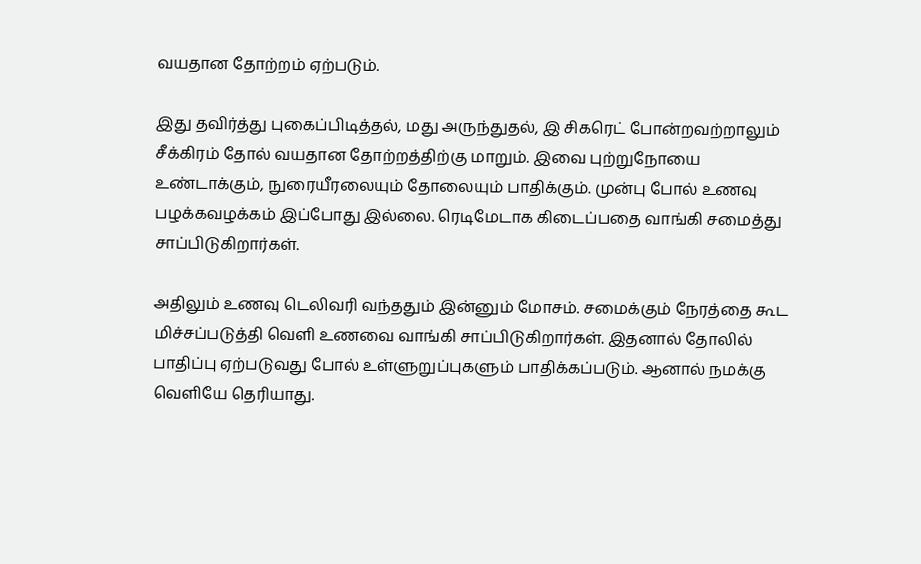வயதான தோற்றம் ஏற்படும்.

இது தவிர்த்து புகைப்பிடித்தல், மது அருந்துதல், இ சிகரெட் போன்றவற்றாலும் சீக்கிரம் தோல் வயதான தோற்றத்திற்கு மாறும். இவை புற்றுநோயை உண்டாக்கும், நுரையீரலையும் தோலையும் பாதிக்கும். முன்பு போல் உணவு பழக்கவழக்கம் இப்போது இல்லை. ரெடிமேடாக கிடைப்பதை வாங்கி சமைத்து சாப்பிடுகிறார்கள்.

அதிலும் உணவு டெலிவரி வந்ததும் இன்னும் மோசம். சமைக்கும் நேரத்தை கூட மிச்சப்படுத்தி வெளி உணவை வாங்கி சாப்பிடுகிறார்கள். இதனால் தோலில் பாதிப்பு ஏற்படுவது போல் உள்ளுறுப்புகளும் பாதிக்கப்படும். ஆனால் நமக்கு வெளியே தெரியாது.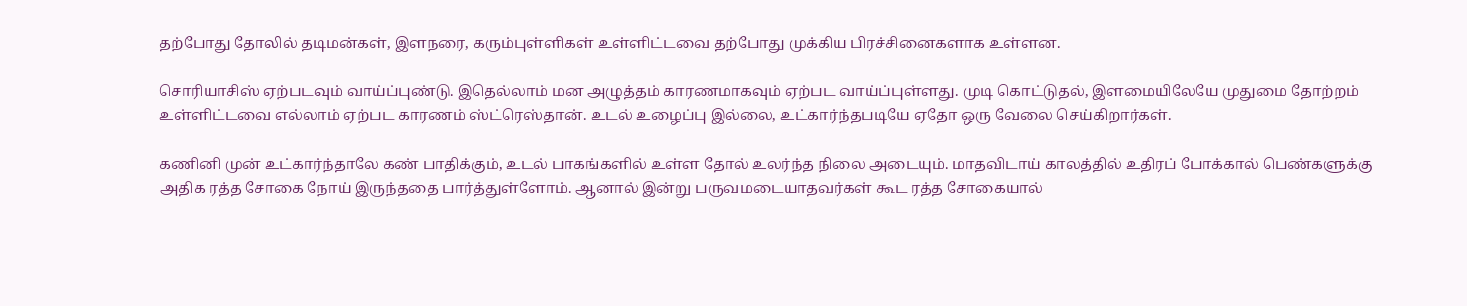தற்போது தோலில் தடிமன்கள், இளநரை, கரும்புள்ளிகள் உள்ளிட்டவை தற்போது முக்கிய பிரச்சினைகளாக உள்ளன.

சொரியாசிஸ் ஏற்படவும் வாய்ப்புண்டு. இதெல்லாம் மன அழுத்தம் காரணமாகவும் ஏற்பட வாய்ப்புள்ளது. முடி கொட்டுதல், இளமையிலேயே முதுமை தோற்றம் உள்ளிட்டவை எல்லாம் ஏற்பட காரணம் ஸ்ட்ரெஸ்தான். உடல் உழைப்பு இல்லை, உட்கார்ந்தபடியே ஏதோ ஒரு வேலை செய்கிறார்கள்.

கணினி முன் உட்கார்ந்தாலே கண் பாதிக்கும், உடல் பாகங்களில் உள்ள தோல் உலர்ந்த நிலை அடையும். மாதவிடாய் காலத்தில் உதிரப் போக்கால் பெண்களுக்கு அதிக ரத்த சோகை நோய் இருந்ததை பார்த்துள்ளோம். ஆனால் இன்று பருவமடையாதவர்கள் கூட ரத்த சோகையால்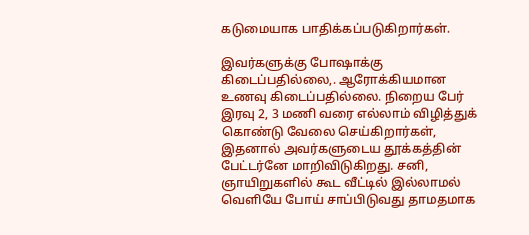கடுமையாக பாதிக்கப்படுகிறார்கள்.

இவர்களுக்கு போஷாக்கு கிடைப்பதில்லை,. ஆரோக்கியமான உணவு கிடைப்பதில்லை. நிறைய பேர் இரவு 2, 3 மணி வரை எல்லாம் விழித்துக் கொண்டு வேலை செய்கிறார்கள், இதனால் அவர்களுடைய தூக்கத்தின் பேட்டர்னே மாறிவிடுகிறது. சனி, ஞாயிறுகளில் கூட வீட்டில் இல்லாமல் வெளியே போய் சாப்பிடுவது தாமதமாக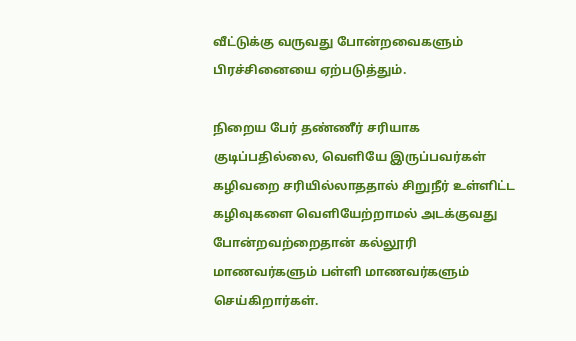வீட்டுக்கு வருவது போன்றவைகளும் பிரச்சினையை ஏற்படுத்தும்.

நிறைய பேர் தண்ணீர் சரியாக குடிப்பதில்லை, வெளியே இருப்பவர்கள் கழிவறை சரியில்லாததால் சிறுநீர் உள்ளிட்ட கழிவுகளை வெளியேற்றாமல் அடக்குவது போன்றவற்றைதான் கல்லூரி மாணவர்களும் பள்ளி மாணவர்களும் செய்கிறார்கள்.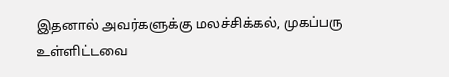இதனால் அவர்களுக்கு மலச்சிக்கல், முகப்பரு உள்ளிட்டவை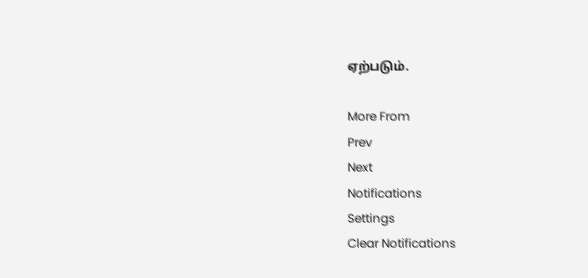ஏற்படும்.

More From
Prev
Next
Notifications
Settings
Clear Notifications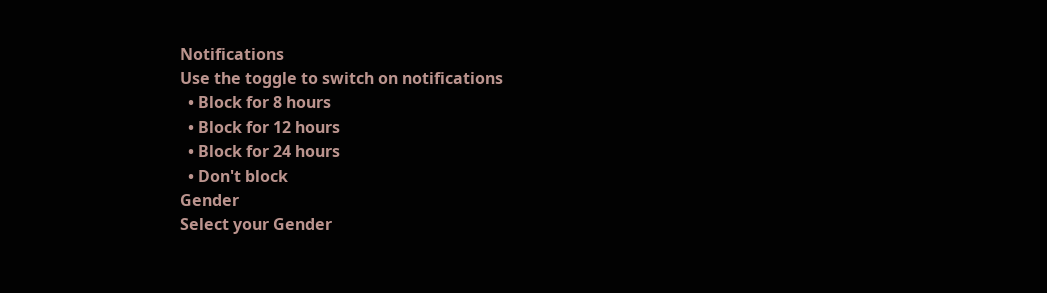Notifications
Use the toggle to switch on notifications
  • Block for 8 hours
  • Block for 12 hours
  • Block for 24 hours
  • Don't block
Gender
Select your Gender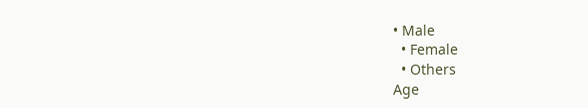• Male
  • Female
  • Others
Age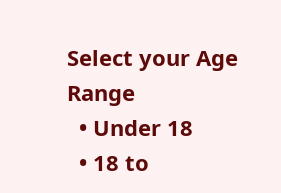Select your Age Range
  • Under 18
  • 18 to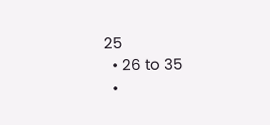25
  • 26 to 35
  •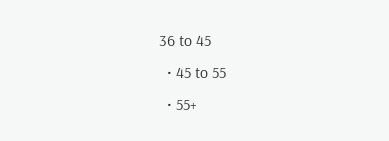36 to 45
  • 45 to 55
  • 55+